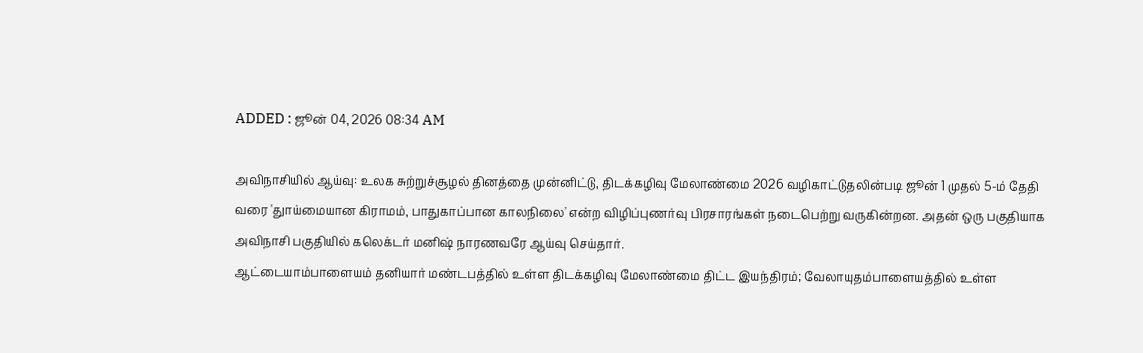ADDED : ஜூன் 04, 2026 08:34 AM

அவிநாசியில் ஆய்வு: உலக சுற்றுச்சூழல் தினத்தை முன்னிட்டு, திடக்கழிவு மேலாண்மை 2026 வழிகாட்டுதலின்படி ஜூன் 1 முதல் 5-ம் தேதி வரை 'துாய்மையான கிராமம், பாதுகாப்பான காலநிலை' என்ற விழிப்புணர்வு பிரசாரங்கள் நடைபெற்று வருகின்றன. அதன் ஒரு பகுதியாக அவிநாசி பகுதியில் கலெக்டர் மனிஷ் நாரணவரே ஆய்வு செய்தார்.
ஆட்டையாம்பாளையம் தனியார் மண்டபத்தில் உள்ள திடக்கழிவு மேலாண்மை திட்ட இயந்திரம்; வேலாயுதம்பாளையத்தில் உள்ள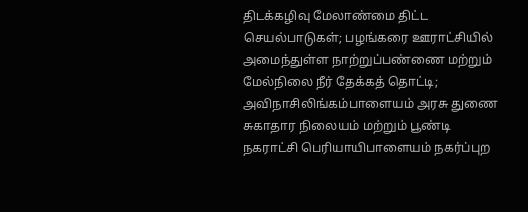திடக்கழிவு மேலாண்மை திட்ட செயல்பாடுகள்; பழங்கரை ஊராட்சியில் அமைந்துள்ள நாற்றுப்பண்ணை மற்றும் மேல்நிலை நீர் தேக்கத் தொட்டி; அவிநாசிலிங்கம்பாளையம் அரசு துணை சுகாதார நிலையம் மற்றும் பூண்டி நகராட்சி பெரியாயிபாளையம் நகர்ப்புற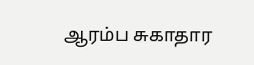ஆரம்ப சுகாதார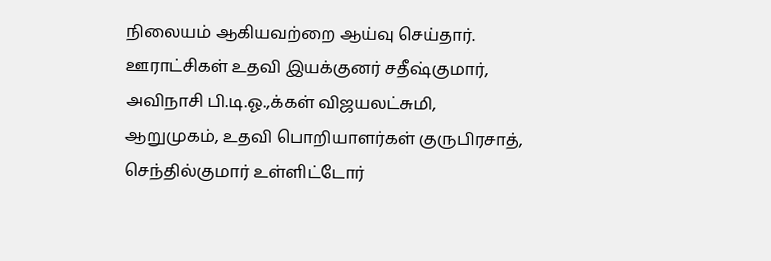நிலையம் ஆகியவற்றை ஆய்வு செய்தார். ஊராட்சிகள் உதவி இயக்குனர் சதீஷ்குமார், அவிநாசி பி.டி.ஓ.,க்கள் விஜயலட்சுமி, ஆறுமுகம், உதவி பொறியாளர்கள் குருபிரசாத், செந்தில்குமார் உள்ளிட்டோர்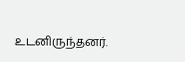உடனிருந்தனர்.